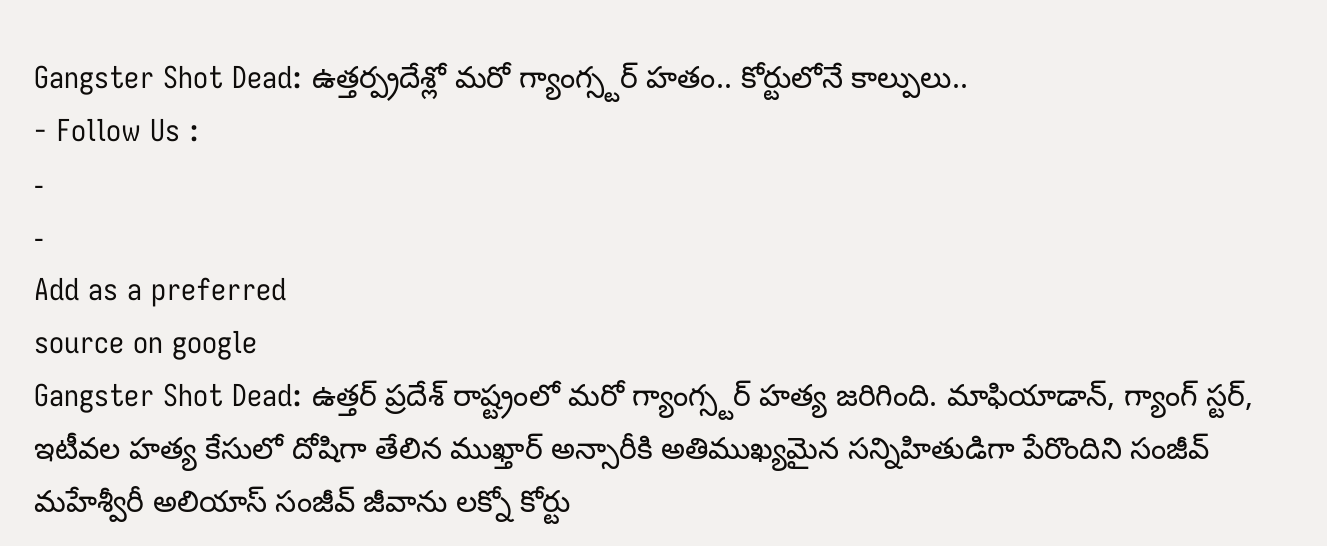Gangster Shot Dead: ఉత్తర్ప్రదేశ్లో మరో గ్యాంగ్స్టర్ హతం.. కోర్టులోనే కాల్పులు..
- Follow Us :
-
-
Add as a preferred
source on google
Gangster Shot Dead: ఉత్తర్ ప్రదేశ్ రాష్ట్రంలో మరో గ్యాంగ్స్టర్ హత్య జరిగింది. మాఫియాడాన్, గ్యాంగ్ స్టర్, ఇటీవల హత్య కేసులో దోషిగా తేలిన ముఖ్తార్ అన్సారీకి అతిముఖ్యమైన సన్నిహితుడిగా పేరొందిని సంజీవ్ మహేశ్వీరీ అలియాస్ సంజీవ్ జీవాను లక్నో కోర్టు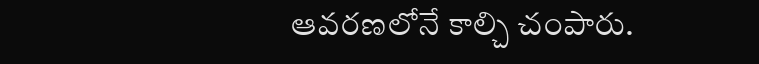ఆవరణలోనే కాల్చి చంపారు.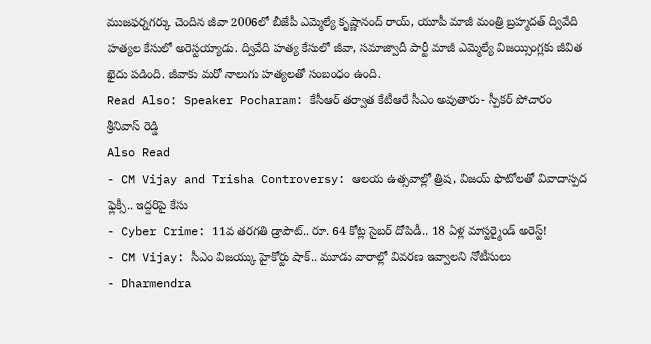ముజఫర్నగర్కు చెందిన జీవా 2006లో బీజేపీ ఎమ్మెల్యే కృష్ణానంద్ రాయ్, యూపీ మాజీ మంత్రి బ్రహ్మదత్ ద్వివేది హత్యల కేసులో అరెస్టయ్యాడు. ద్వివేది హత్య కేసులో జీవా, సమాజ్వాదీ పార్టీ మాజీ ఎమ్మెల్యే విజయ్సింగ్లకు జీవిత ఖైదు పడింది. జీవాకు మరో నాలుగు హత్యలతో సంబంధం ఉంది.
Read Also: Speaker Pocharam: కేసీఆర్ తర్వాత కేటీఆరే సీఎం అవుతారు- స్పీకర్ పోచారం శ్రీనివాస్ రెడ్డి
Also Read
- CM Vijay and Trisha Controversy: ఆలయ ఉత్సవాల్లో త్రిష, విజయ్ ఫొటోలతో వివాదాస్పద ఫ్లెక్సీ.. ఇద్దరిపై కేసు
- Cyber Crime: 11వ తరగతి డ్రాపౌట్.. రూ. 64 కోట్ల సైబర్ దోపిడీ.. 18 ఏళ్ల మాస్టర్మైండ్ అరెస్ట్!
- CM Vijay: సీఎం విజయ్కు హైకోర్టు షాక్.. మూడు వారాల్లో వివరణ ఇవ్వాలని నోటీసులు
- Dharmendra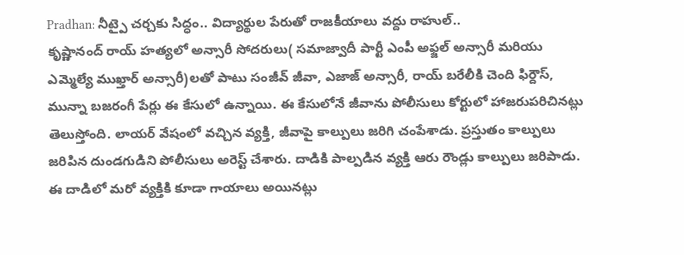Pradhan: నీట్పై చర్చకు సిద్ధం.. విద్యార్థుల పేరుతో రాజకీయాలు వద్దు రాహుల్..
కృష్ణానంద్ రాయ్ హత్యలో అన్సారీ సోదరులు( సమాజ్వాదీ పార్టీ ఎంపీ అఫ్జల్ అన్సారీ మరియు ఎమ్మెల్యే ముఖ్తార్ అన్సారీ)లతో పాటు సంజీవ్ జీవా, ఎజాజ్ అన్సారీ, రాయ్ బరేలీకి చెంది ఫిర్దౌస్, మున్నా బజరంగీ పేర్లు ఈ కేసులో ఉన్నాయి. ఈ కేసులోనే జీవాను పోలీసులు కోర్టులో హాజరుపరిచినట్లు తెలుస్తోంది. లాయర్ వేషంలో వచ్చిన వ్యక్తి, జీవాపై కాల్పులు జరిగి చంపేశాడు. ప్రస్తుతం కాల్పులు జరిపిన దుండగుడిని పోలీసులు అరెస్ట్ చేశారు. దాడికి పాల్పడిన వ్యక్తి ఆరు రౌండ్లు కాల్పులు జరిపాడు. ఈ దాడిలో మరో వ్యక్తికి కూడా గాయాలు అయినట్లు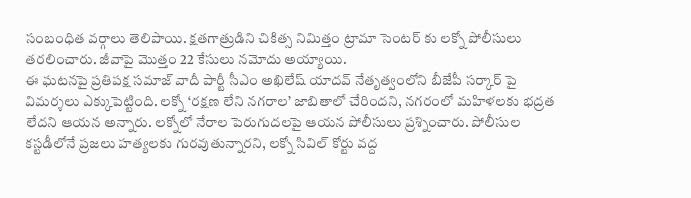సంబంధిత వర్గాలు తెలిపాయి. క్షతగాత్రుడిని చికిత్స నిమిత్తం ట్రామా సెంటర్ కు లక్నో పోలీసులు తరలించారు. జీవాపై మొత్తం 22 కేసులు నమోదు అయ్యాయి.
ఈ ఘటనపై ప్రతిపక్ష సమాజ్ వాదీ పార్టీ సీఎం అఖిలేష్ యాదవ్ నేతృత్వంలోని బీజేపీ సర్కార్ పై విమర్శలు ఎక్కుపెట్టింది. లక్నో ‘రక్షణ లేని నగరాల’ జాబితాలో చేరిందని, నగరంలో మహిళలకు భద్రత లేదని ఆయన అన్నారు. లక్నోలో నేరాల పెరుగుదలపై ఆయన పోలీసులు ప్రశ్నించారు. పోలీసుల కస్టడీలోనే ప్రజలు హత్యలకు గురవుతున్నారని, లక్నో సివిల్ కోర్టు వద్ద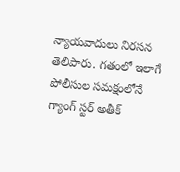న్యాయవాదులు నిరసన తెలిపారు. గతంలో ఇలాగే పోలీసుల సమక్షంలోనే గ్యాంగ్ స్టర్ అతీక్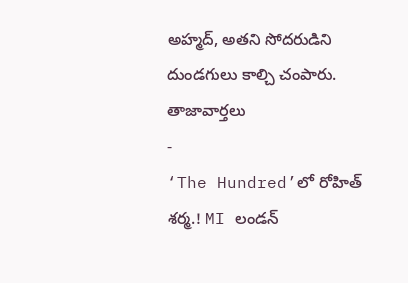అహ్మద్, అతని సోదరుడిని దుండగులు కాల్చి చంపారు.
తాజావార్తలు
-
‘The Hundred’లో రోహిత్ శర్మ.! MI లండన్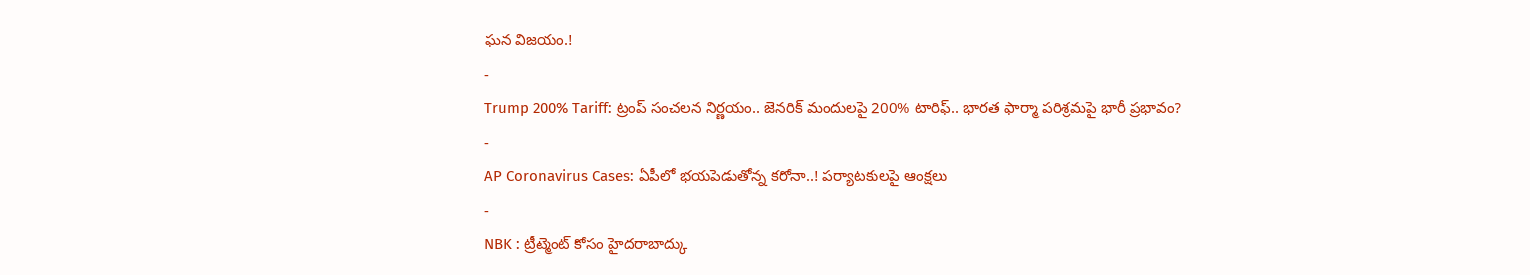ఘన విజయం.!
-
Trump 200% Tariff: ట్రంప్ సంచలన నిర్ణయం.. జెనరిక్ మందులపై 200% టారిఫ్.. భారత ఫార్మా పరిశ్రమపై భారీ ప్రభావం?
-
AP Coronavirus Cases: ఏపీలో భయపెడుతోన్న కరోనా..! పర్యాటకులపై ఆంక్షలు
-
NBK : ట్రీట్మెంట్ కోసం హైదరాబాద్కు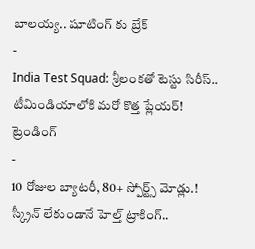బాలయ్య.. షూటింగ్ కు బ్రేక్
-
India Test Squad: శ్రీలంకతో టెస్టు సిరీస్.. టీమిండియాలోకి మరో కొత్త ప్లేయర్!
ట్రెండింగ్
-
10 రోజుల బ్యాటరీ, 80+ స్పోర్ట్స్ మోడ్లు.! స్క్రీన్ లేకుండానే హెల్త్ ట్రాకింగ్..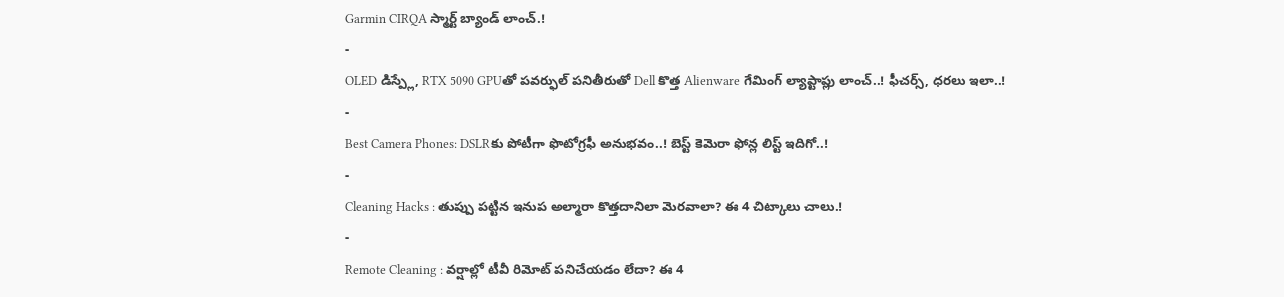Garmin CIRQA స్మార్ట్ బ్యాండ్ లాంచ్.!
-
OLED డిస్ప్లే, RTX 5090 GPUతో పవర్ఫుల్ పనితీరుతో Dell కొత్త Alienware గేమింగ్ ల్యాప్టాప్లు లాంచ్..! ఫీచర్స్, ధరలు ఇలా..!
-
Best Camera Phones: DSLRకు పోటీగా ఫొటోగ్రఫీ అనుభవం..! బెస్ట్ కెమెరా ఫోన్ల లిస్ట్ ఇదిగో..!
-
Cleaning Hacks : తుప్పు పట్టిన ఇనుప అల్మారా కొత్తదానిలా మెరవాలా? ఈ 4 చిట్కాలు చాలు.!
-
Remote Cleaning : వర్షాల్లో టీవీ రిమోట్ పనిచేయడం లేదా? ఈ 4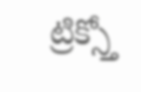ట్రిక్స్తో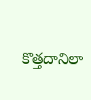కొత్తదానిలా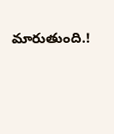మారుతుంది.!